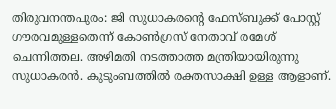തിരുവനന്തപുരം: ജി സുധാകരന്റെ ഫേസ്ബുക്ക് പോസ്റ്റ് ഗൗരവമുള്ളതെന്ന് കോൺഗ്രസ് നേതാവ് രമേശ് ചെന്നിത്തല. അഴിമതി നടത്താത്ത മന്ത്രിയായിരുന്നു സുധാകരൻ. കുടുംബത്തിൽ രക്തസാക്ഷി ഉള്ള ആളാണ്.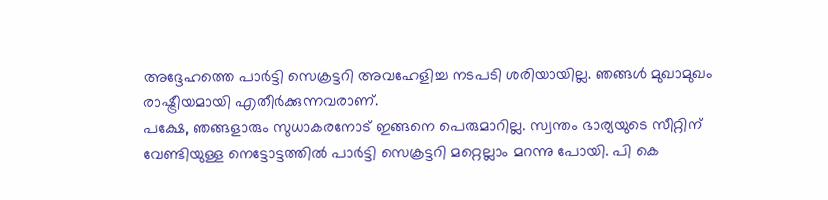അദ്ദേഹത്തെ പാർട്ടി സെക്രട്ടറി അവഹേളിച്ച നടപടി ശരിയായില്ല. ഞങ്ങൾ മുഖാമുഖം രാഷ്ട്രീയമായി എതീർക്കുന്നവരാണ്.
പക്ഷേ, ഞങ്ങളാരും സുധാകരനോട് ഇങ്ങനെ പെരുമാറില്ല. സ്വന്തം ഭാര്യയുടെ സീറ്റിന് വേണ്ടിയുള്ള നെട്ടോട്ടത്തിൽ പാർട്ടി സെക്രട്ടറി മറ്റെല്ലാം മറന്നു പോയി. പി കെ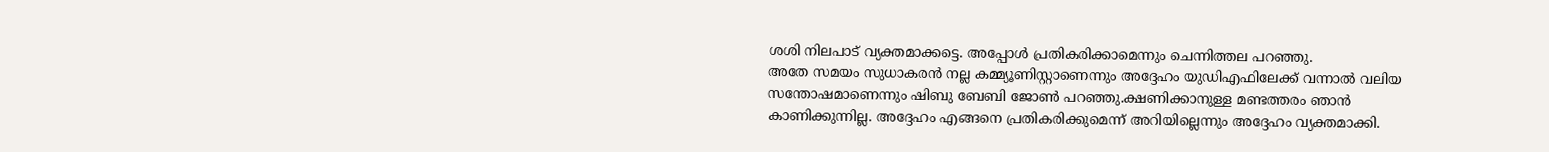ശശി നിലപാട് വ്യക്തമാക്കട്ടെ. അപ്പോൾ പ്രതികരിക്കാമെന്നും ചെന്നിത്തല പറഞ്ഞു.
അതേ സമയം സുധാകരൻ നല്ല കമ്മ്യൂണിസ്റ്റാണെന്നും അദ്ദേഹം യുഡിഎഫിലേക്ക് വന്നാൽ വലിയ സന്തോഷമാണെന്നും ഷിബു ബേബി ജോൺ പറഞ്ഞു.ക്ഷണിക്കാനുള്ള മണ്ടത്തരം ഞാൻ കാണിക്കുന്നില്ല. അദ്ദേഹം എങ്ങനെ പ്രതികരിക്കുമെന്ന് അറിയില്ലെന്നും അദ്ദേഹം വ്യക്തമാക്കി.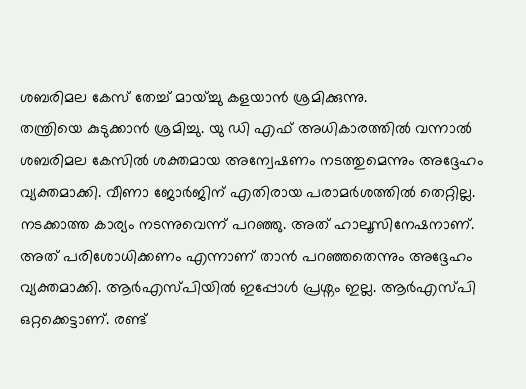ശബരിമല കേസ് തേച്ച് മായ്ച്ചു കളയാൻ ശ്രമിക്കുന്നു.
തന്ത്രിയെ കുടുക്കാൻ ശ്രമിച്ചു. യു ഡി എഫ് അധികാരത്തിൽ വന്നാൽ ശബരിമല കേസിൽ ശക്തമായ അന്വേഷണം നടത്തുമെന്നും അദ്ദേഹം വ്യക്തമാക്കി. വീണാ ജോർജിന് എതിരായ പരാമർശത്തിൽ തെറ്റില്ല. നടക്കാത്ത കാര്യം നടന്നുവെന്ന് പറഞ്ഞു. അത് ഹാലൂസിനേഷനാണ്. അത് പരിശോധിക്കണം എന്നാണ് താൻ പറഞ്ഞതെന്നും അദ്ദേഹം വ്യക്തമാക്കി. ആർഎസ്പിയിൽ ഇപ്പോൾ പ്രശ്നം ഇല്ല. ആർഎസ്പി ഒറ്റക്കെട്ടാണ്. രണ്ട്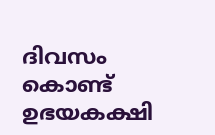ദിവസം കൊണ്ട് ഉഭയകക്ഷി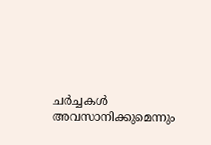ചർച്ചകൾ അവസാനിക്കുമെന്നും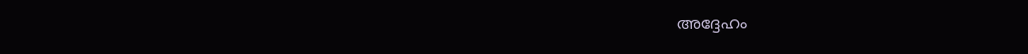അദ്ദേഹം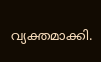വ്യക്തമാക്കി.